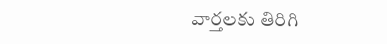వార్తలకు తిరిగి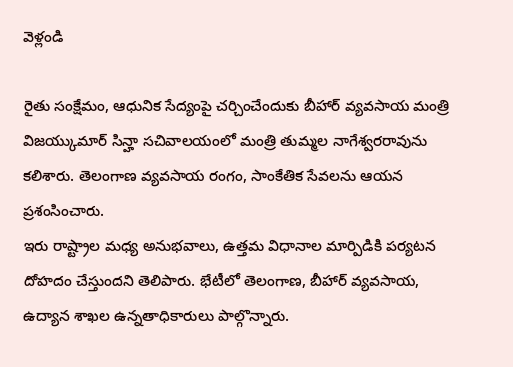వెళ్లండి

రైతు సంక్షేమం, ఆధునిక సేద్యంపై చర్చించేందుకు బీహార్ వ్యవసాయ మంత్రి విజయ్కుమార్ సిన్హా సచివాలయంలో మంత్రి తుమ్మల నాగేశ్వరరావును కలిశారు. తెలంగాణ వ్యవసాయ రంగం, సాంకేతిక సేవలను ఆయన ప్రశంసించారు.
ఇరు రాష్ట్రాల మధ్య అనుభవాలు, ఉత్తమ విధానాల మార్పిడికి పర్యటన దోహదం చేస్తుందని తెలిపారు. భేటీలో తెలంగాణ, బీహార్ వ్యవసాయ, ఉద్యాన శాఖల ఉన్నతాధికారులు పాల్గొన్నారు.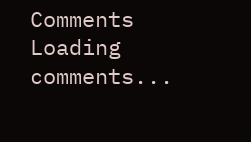Comments
Loading comments...